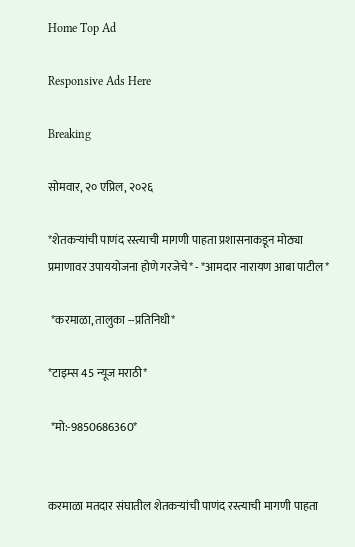Home Top Ad

Responsive Ads Here

Breaking

सोमवार, २० एप्रिल, २०२६

*शेतकऱ्यांची पाणंद रस्त्याची मागणी पाहता प्रशासनाकडून मोठ्या प्रमाणावर उपाययोजना होणे गरजेचे* - *आमदार नारायण आबा पाटील*

 *करमाळा, तालुका --प्रतिनिधी*

*टाइम्स 45 न्यूज मराठी*

 *मो:-9850686360*


करमाळा मतदार संघातील शेतकऱ्यांची पाणंद रस्त्याची मागणी पाहता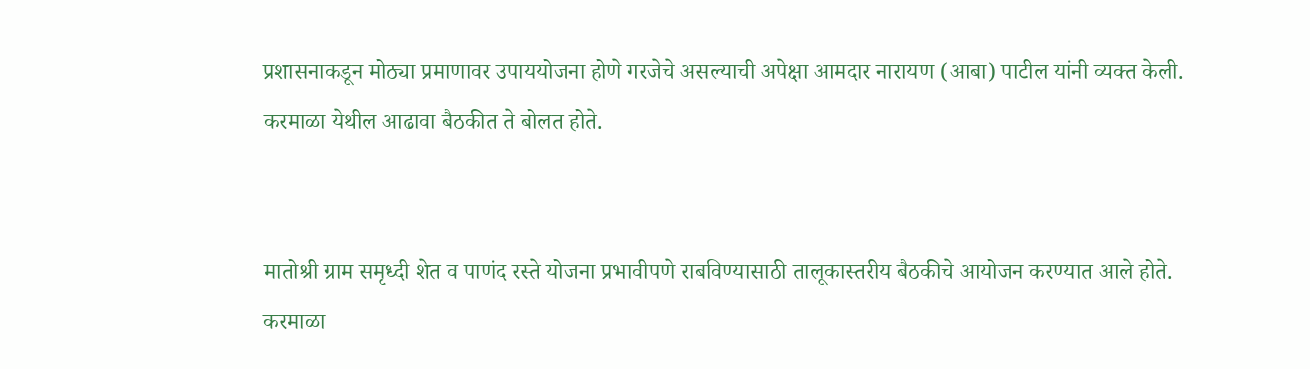प्रशासनाकडून मोठ्या प्रमाणावर उपाययोजना होणे गरजेचे असल्याची अपेक्षा आमदार नारायण (आबा) पाटील यांनी व्यक्त केली. करमाळा येथील आढावा बैठकीत ते बोलत होते.


मातोश्री ग्राम समृध्दी शेत व पाणंद रस्ते योजना प्रभावीपणे राबविण्यासाठी तालूकास्तरीय बैठकीचे आयोजन करण्यात आले होते. करमाळा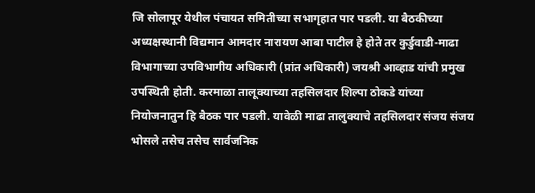जि सोलापूर येथील पंचायत समितीच्या सभागृहात पार पडली. या बैठकीच्या अध्यक्षस्थानी विद्यमान आमदार नारायण आबा पाटील हे होते तर कुर्डुवाडी-माढा विभागाच्या उपविभागीय अधिकारी (प्रांत अधिकारी) जयश्री आव्हाड यांची प्रमुख उपस्थिती होती. करमाळा तालूक्याच्या तहसिलदार शिल्पा ठोकडे यांच्या नियोजनातुन हि बैठक पार पडली. यावेळी माढा तालुक्याचे तहसिलदार संजय संजय भोसले तसेच तसेच सार्वजनिक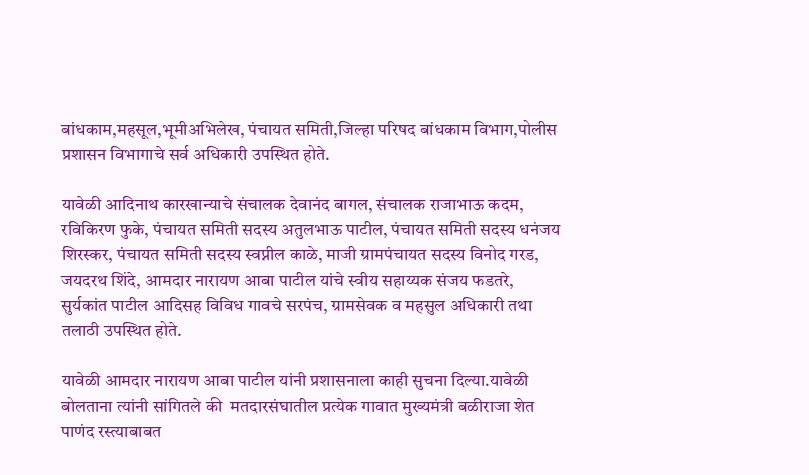बांधकाम,महसूल,भूमीअभिलेख, पंचायत समिती,जिल्हा परिषद बांधकाम विभाग,पोलीस प्रशासन विभागाचे सर्व अधिकारी उपस्थित होते.

यावेळी आदिनाथ कारखान्याचे संचालक देवानंद बागल, संचालक राजाभाऊ कदम, रविकिरण फुके, पंचायत समिती सदस्य अतुलभाऊ पाटील, पंचायत समिती सदस्य धनंजय शिरस्कर, पंचायत समिती सदस्य स्वप्नील काळे, माजी ग्रामपंचायत सदस्य विनोद गरड, जयदरथ शिंदे, आमदार नारायण आबा पाटील यांचे स्वीय सहाय्यक संजय फडतरे, सुर्यकांत पाटील आदिसह विविध गावचे सरपंच, ग्रामसेवक व महसुल अधिकारी तथा तलाठी उपस्थित होते.

यावेळी आमदार नारायण आबा पाटील यांनी प्रशासनाला काही सुचना दिल्या.यावेळी बोलताना त्यांनी सांगितले की  मतदारसंघातील प्रत्येक गावात मुख्यमंत्री बळीराजा शेत पाणंद रस्त्याबाबत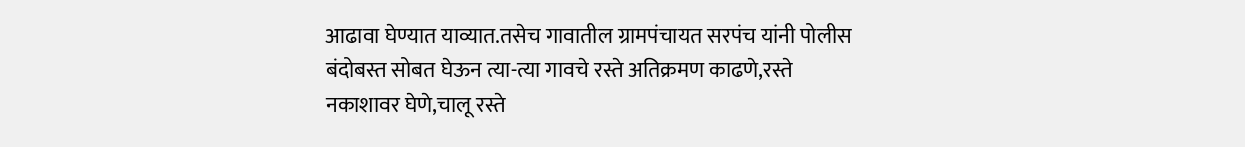आढावा घेण्यात याव्यात.तसेच गावातील ग्रामपंचायत सरपंच यांनी पोलीस बंदोबस्त सोबत घेऊन त्या-त्या गावचे रस्ते अतिक्रमण काढणे,रस्ते नकाशावर घेणे,चालू रस्ते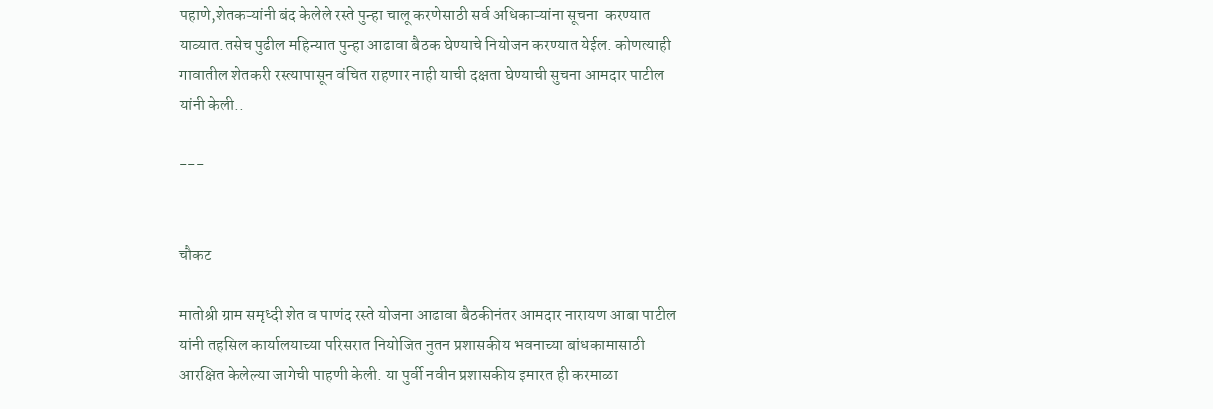पहाणे,शेतकऱ्यांनी बंद केलेले रस्ते पुन्हा चालू करणेसाठी सर्व अधिकाऱ्यांना सूचना  करण्यात याव्यात.तसेच पुढील महिन्यात पुन्हा आढावा बैठक घेण्याचे नियोजन करण्यात येईल. कोणत्याही गावातील शेतकरी रस्त्यापासून वंचित राहणार नाही याची दक्षता घेण्याची सुचना आमदार पाटील यांनी केली..

---


चौकट

मातोश्री ग्राम समृध्दी शेत व पाणंद रस्ते योजना आढावा बैठकीनंतर आमदार नारायण आबा पाटील यांनी तहसिल कार्यालयाच्या परिसरात नियोजित नुतन प्रशासकीय भवनाच्या बांधकामासाठी आरक्षित केलेल्या जागेची पाहणी केली. या पुर्वी नवीन प्रशासकीय इमारत ही करमाळा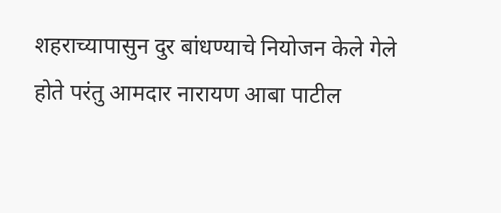शहराच्यापासुन दुर बांधण्याचे नियोजन केले गेले होते परंतु आमदार नारायण आबा पाटील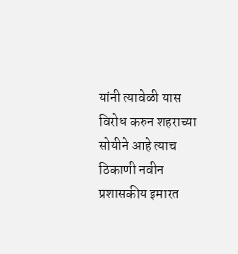यांनी त्यावेळी यास विरोध करुन शहराच्या सोयीने आहे त्याच ठिकाणी नवीन प्रशासकीय इमारत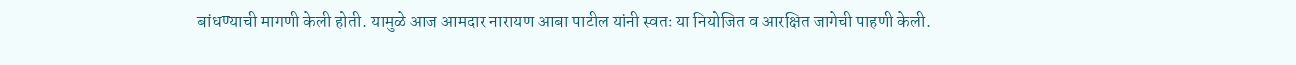बांधण्याची मागणी केली होती. यामुळे आज आमदार नारायण आबा पाटील यांनी स्वतः या नियोजित व आरक्षित जागेची पाहणी केली.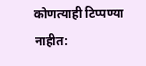कोणत्याही टिप्पण्‍या नाहीत: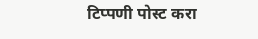टिप्पणी पोस्ट करा